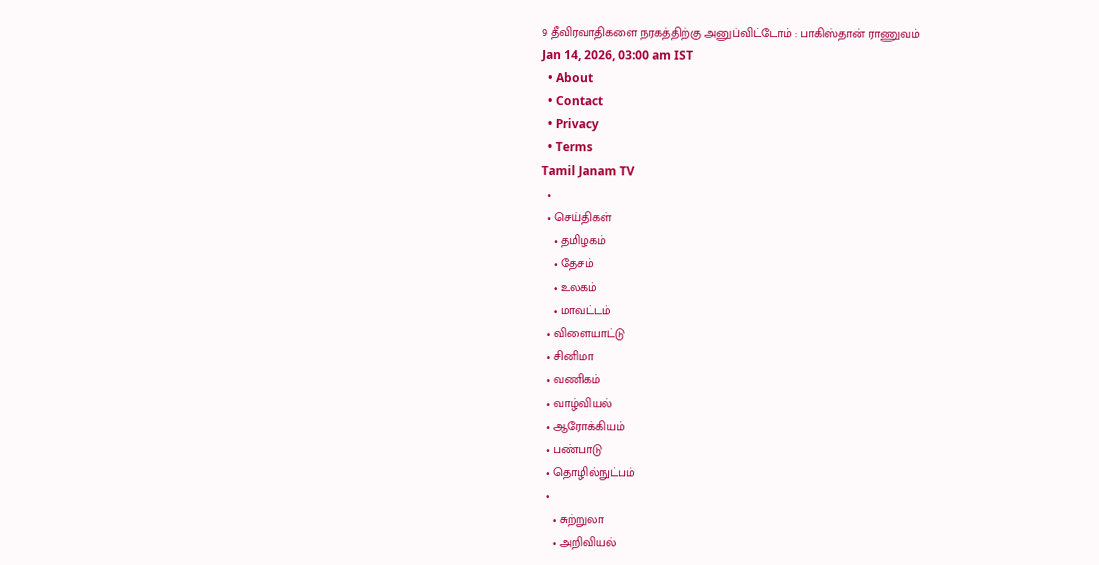9 தீவிரவாதிகளை நரகத்திற்கு அனுப்விட்டோம் : பாகிஸ்தான் ராணுவம்
Jan 14, 2026, 03:00 am IST
  • About
  • Contact
  • Privacy
  • Terms
Tamil Janam TV
  •
  • செய்திகள்
    • தமிழகம்
    • தேசம்
    • உலகம்
    • மாவட்டம்
  • விளையாட்டு
  • சினிமா
  • வணிகம்
  • வாழ்வியல்
  • ஆரோக்கியம்
  • பண்பாடு
  • தொழில்நுட்பம்
  •
    • சுற்றுலா
    • அறிவியல்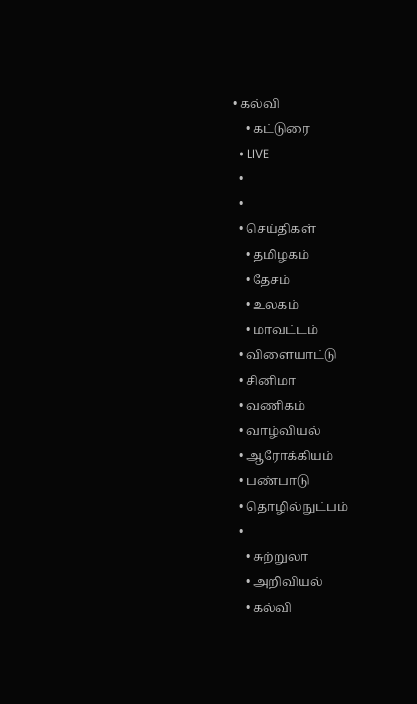• கல்வி
    • கட்டுரை
  • LIVE
  •
  •
  • செய்திகள்
    • தமிழகம்
    • தேசம்
    • உலகம்
    • மாவட்டம்
  • விளையாட்டு
  • சினிமா
  • வணிகம்
  • வாழ்வியல்
  • ஆரோக்கியம்
  • பண்பாடு
  • தொழில்நுட்பம்
  •
    • சுற்றுலா
    • அறிவியல்
    • கல்வி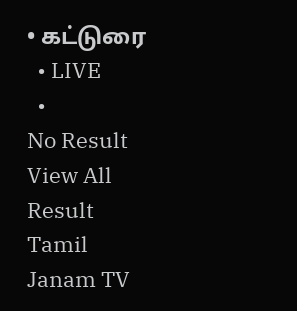• கட்டுரை
  • LIVE
  •
No Result
View All Result
Tamil Janam TV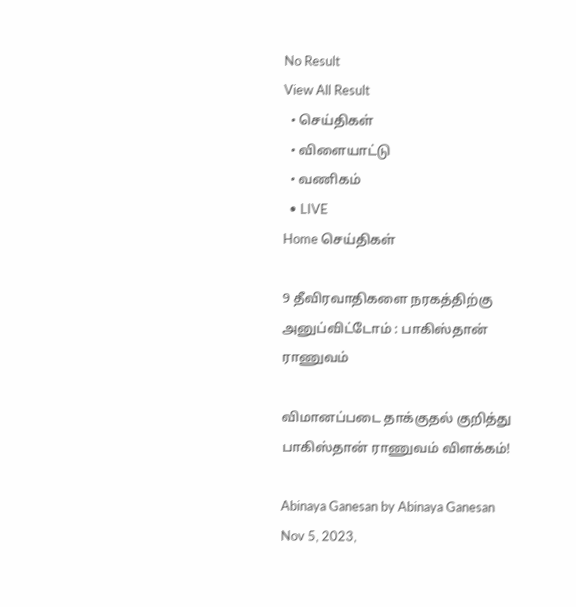No Result
View All Result
  • செய்திகள்
  • விளையாட்டு
  • வணிகம்
  • LIVE
Home செய்திகள்

9 தீவிரவாதிகளை நரகத்திற்கு அனுப்விட்டோம் : பாகிஸ்தான் ராணுவம்

விமானப்படை தாக்குதல் குறித்து பாகிஸ்தான் ராணுவம் விளக்கம்!

Abinaya Ganesan by Abinaya Ganesan
Nov 5, 2023,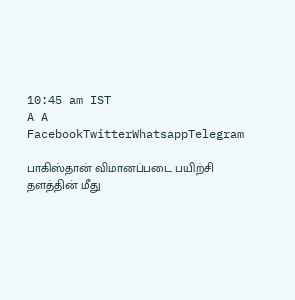10:45 am IST
A A
FacebookTwitterWhatsappTelegram

பாகிஸ்தான் விமானப்படை பயிற்சி தளத்தின் மீது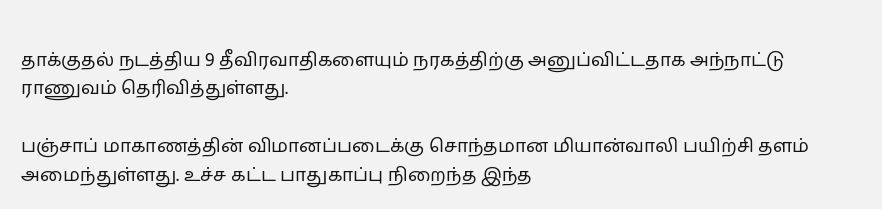தாக்குதல் நடத்திய 9 தீவிரவாதிகளையும் நரகத்திற்கு அனுப்விட்டதாக அந்நாட்டு ராணுவம் தெரிவித்துள்ளது.

பஞ்சாப் மாகாணத்தின் விமானப்படைக்கு சொந்தமான மியான்வாலி பயிற்சி தளம் அமைந்துள்ளது. உச்ச கட்ட பாதுகாப்பு நிறைந்த இந்த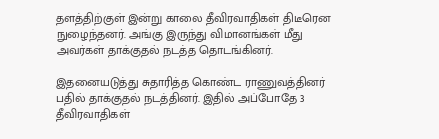தளத்திற்குள் இன்று காலை தீவிரவாதிகள் திடீரென நுழைந்தனர். அங்கு இருந்து விமானங்கள் மீது அவர்கள் தாக்குதல் நடத்த தொடங்கினர்.

இதனையடுத்து சுதாரித்த கொண்ட ராணுவத்தினர் பதில் தாக்குதல் நடத்தினர். இதில் அப்போதே 3 தீவிரவாதிகள்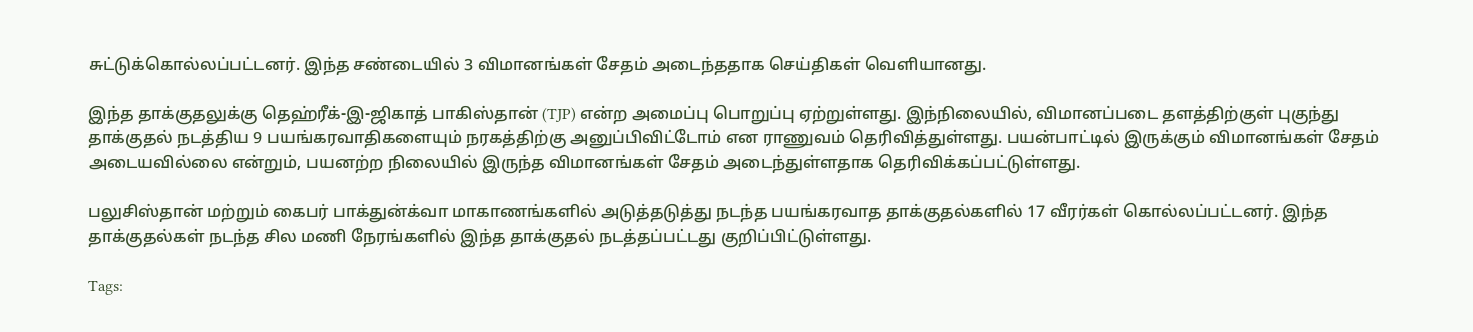சுட்டுக்கொல்லப்பட்டனர். இந்த சண்டையில் 3 விமானங்கள் சேதம் அடைந்ததாக செய்திகள் வெளியானது.

இந்த தாக்குதலுக்கு தெஹ்ரீக்-இ-ஜிகாத் பாகிஸ்தான் (TJP) என்ற அமைப்பு பொறுப்பு ஏற்றுள்ளது. இந்நிலையில், விமானப்படை தளத்திற்குள் புகுந்து தாக்குதல் நடத்திய 9 பயங்கரவாதிகளையும் நரகத்திற்கு அனுப்பிவிட்டோம் என ராணுவம் தெரிவித்துள்ளது. பயன்பாட்டில் இருக்கும் விமானங்கள் சேதம் அடையவில்லை என்றும், பயனற்ற நிலையில் இருந்த விமானங்கள் சேதம் அடைந்துள்ளதாக தெரிவிக்கப்பட்டுள்ளது.

பலுசிஸ்தான் மற்றும் கைபர் பாக்துன்க்வா மாகாணங்களில் அடுத்தடுத்து நடந்த பயங்கரவாத தாக்குதல்களில் 17 வீரர்கள் கொல்லப்பட்டனர். இந்த தாக்குதல்கள் நடந்த சில மணி நேரங்களில் இந்த தாக்குதல் நடத்தப்பட்டது குறிப்பிட்டுள்ளது.

Tags: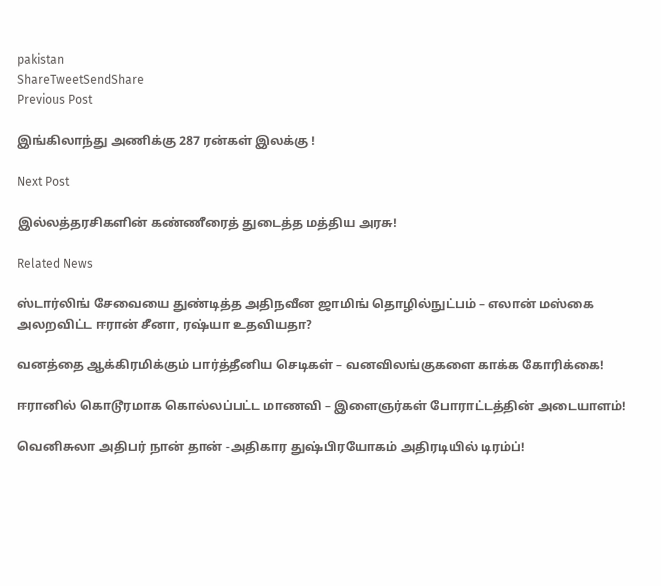pakistan
ShareTweetSendShare
Previous Post

இங்கிலாந்து அணிக்கு 287 ரன்கள் இலக்கு !

Next Post

இல்லத்தரசிகளின் கண்ணீரைத் துடைத்த மத்திய அரசு!

Related News

ஸ்டார்லிங் சேவையை துண்டித்த அதிநவீன ஜாமிங் தொழில்நுட்பம் – எலான் மஸ்கை அலறவிட்ட ஈரான் சீனா, ரஷ்யா உதவியதா?

வனத்தை ஆக்கிரமிக்கும் பார்த்தீனிய செடிகள் – வனவிலங்குகளை காக்க கோரிக்கை!

ஈரானில் கொடூரமாக கொல்லப்பட்ட மாணவி – இளைஞர்கள் போராட்டத்தின் அடையாளம்!

வெனிசுலா அதிபர் நான் தான் -அதிகார துஷ்பிரயோகம் அதிரடியில் டிரம்ப்!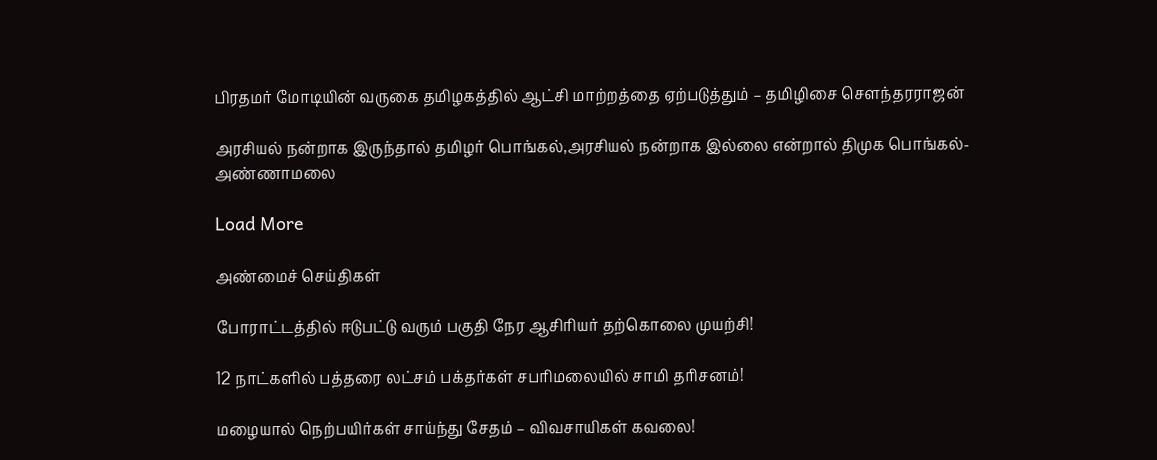பிரதமர் மோடியின் வருகை தமிழகத்தில் ஆட்சி மாற்றத்தை ஏற்படுத்தும் – தமிழிசை சௌந்தரராஜன்

அரசியல் நன்றாக இருந்தால் தமிழர் பொங்கல்,அரசியல் நன்றாக இல்லை என்றால் திமுக பொங்கல்- அண்ணாமலை

Load More

அண்மைச் செய்திகள்

போராட்டத்தில் ஈடுபட்டு வரும் பகுதி நேர ஆசிரியர் தற்கொலை முயற்சி!

12 நாட்களில் பத்தரை லட்சம் பக்தர்கள் சபரிமலையில் சாமி தரிசனம்!

மழையால் நெற்பயிர்கள் சாய்ந்து சேதம் – விவசாயிகள் கவலை!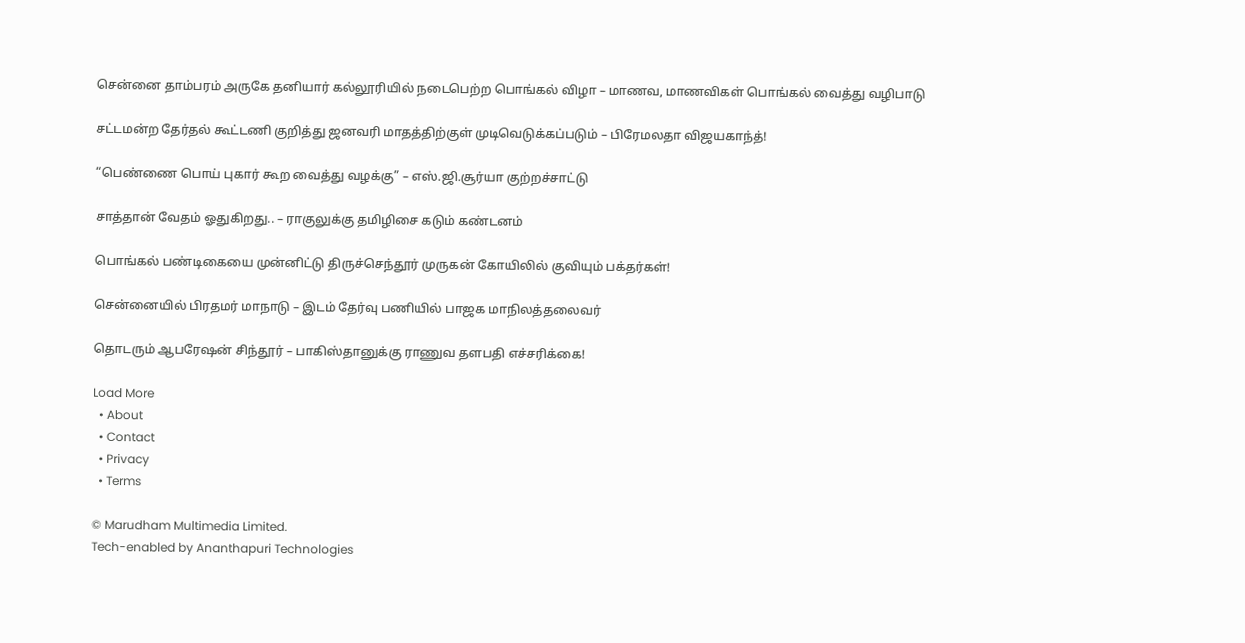சென்னை தாம்பரம் அருகே தனியார் கல்லூரியில் நடைபெற்ற பொங்கல் விழா – மாணவ, மாணவிகள் பொங்கல் வைத்து வழிபாடு

சட்டமன்ற தேர்தல் கூட்டணி குறித்து ஜனவரி மாதத்திற்குள் முடிவெடுக்கப்படும் – பிரேமலதா விஜயகாந்த்!

“பெண்ணை பொய் புகார் கூற வைத்து வழக்கு” – எஸ்.ஜி.சூர்யா குற்றச்சாட்டு

சாத்தான் வேதம் ஓதுகிறது.. – ராகுலுக்கு தமிழிசை கடும் கண்டனம்

பொங்கல் பண்டிகையை முன்னிட்டு திருச்செந்தூர் முருகன் கோயிலில் குவியும் பக்தர்கள்!

சென்னையில் பிரதமர் மாநாடு – இடம் தேர்வு பணியில் பாஜக மாநிலத்தலைவர்

தொடரும் ஆபரேஷன் சிந்தூர் – பாகிஸ்தானுக்கு ராணுவ தளபதி எச்சரிக்கை!

Load More
  • About
  • Contact
  • Privacy
  • Terms

© Marudham Multimedia Limited.
Tech-enabled by Ananthapuri Technologies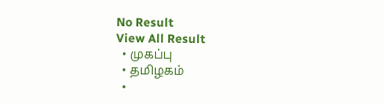No Result
View All Result
  • முகப்பு
  • தமிழகம்
  •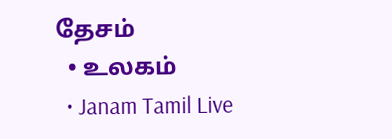தேசம்
  • உலகம்
  • Janam Tamil Live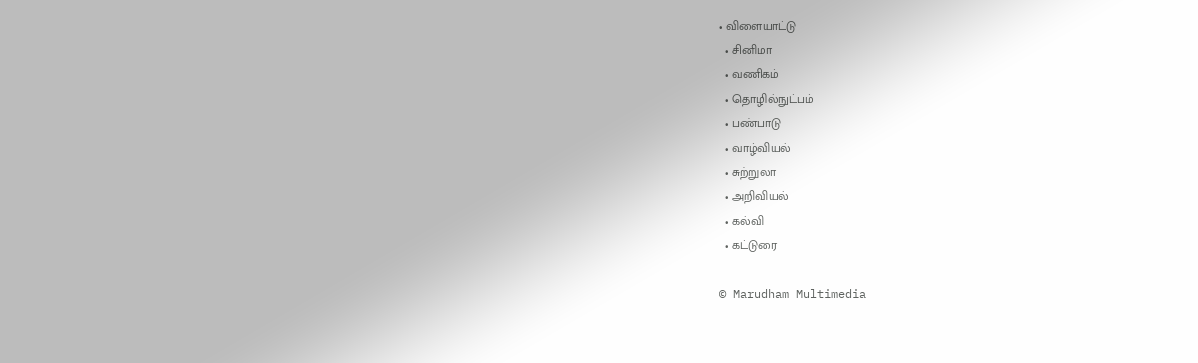• விளையாட்டு
  • சினிமா
  • வணிகம்
  • தொழில்நுட்பம்
  • பண்பாடு
  • வாழ்வியல்
  • சுற்றுலா
  • அறிவியல்
  • கல்வி
  • கட்டுரை

© Marudham Multimedia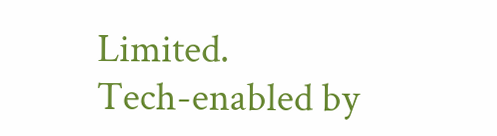Limited.
Tech-enabled by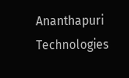Ananthapuri Technologies